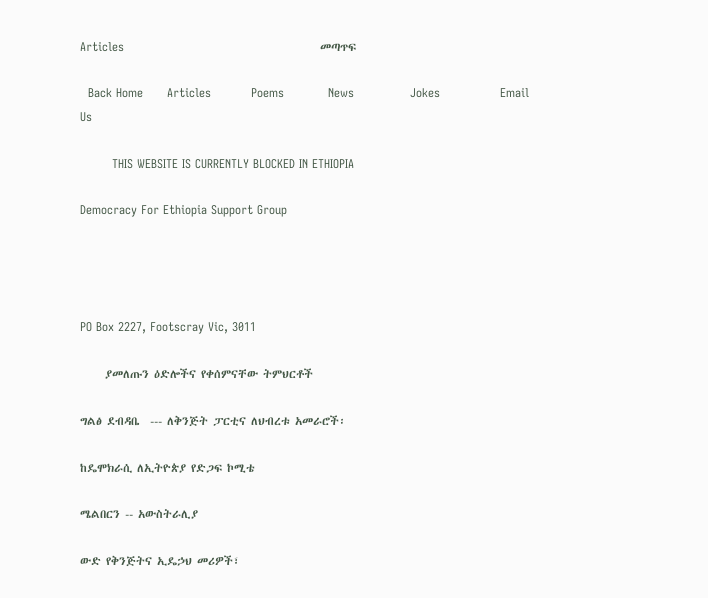Articles                                                 መጣጥፍ

  Back Home      Articles          Poems           News              Jokes               Email Us

        THIS WEBSITE IS CURRENTLY BLOCKED IN ETHIOPIA

Democracy For Ethiopia Support Group




PO Box 2227, Footscray Vic, 3011

     ያመለጡን ዕድሎችና የቀሰምናቸው ትምህርቶች

ግልፅ ደብዳቤ  --- ለቅንጅት ፓርቲና ለህብረቱ አመራሮች፡

ከዴሞክራሲ ለኢትዮጵያ የድጋፍ ኮሚቴ

ሜልበርን -- አውስትራሊያ

ውድ የቅንጅትና ኢዴኃህ መሪዎች፣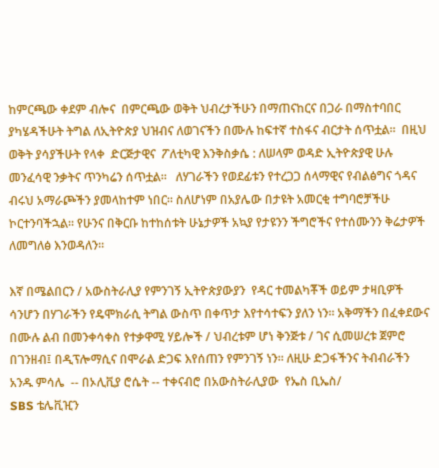ከምርጫው ቀደም ብሎና  በምርጫው ወቅት ህብረታችሁን በማጠናከርና በጋራ በማስተባበር ያካሄዳችሁት ትግል ለኢትዮጵያ ህዝብና ለወገናችን በሙሉ ከፍተኛ ተስፋና ብርታት ሰጥቷል።  በዚህ ወቅት ያሳያችሁት የላቀ  ድርጅታዊና  ፖለቲካዊ እንቅስቃሴ : ለሠላም ወዳድ ኢትዮጵያዊ ሁሉ መንፈሳዊ ንቃትና ጥንካሬን ሰጥቷል።   ለሃገራችን የወደፊቱን የተረጋጋ ሰላማዊና የብልፅግና ጎዳና  ብሩህ አማራጮችን ያመላከተም ነበር። ስለሆነም በአያሌው በታዩት አመርቂ ተግባሮቻችሁ ኮርተንባችኋል። የሁንና በቅርቡ ከተከሰቱት ሁኔታዎች አኳያ የታዩንን ችግሮችና የተሰሙንን ቅሬታዎች ለመግለፅ እንወዳለን።

እኛ በሜልበርን / አውስትራሊያ የምንገኝ ኢትዮጵያውያን  የዳር ተመልካቾች ወይም ታዛቢዎች ሳንሆን በሃገራችን የዴሞክራሲ ትግል ውስጥ በቀጥታ እየተሳተፍን ያለን ነን። አቅማችን በፈቀደውና በሙሉ ልብ በመንቀሳቀስ የተቃዋሚ ሃይሎች / ህብረቱም ሆነ ቅንጅቱ / ገና ሲመሠረቱ ጀምሮ በገንዘብ፤ በዲፕሎማሲና በሞራል ድጋፍ እየሰጠን የምንገኝ ነን። ለዚሁ ድጋፋችንና ትብብራችን አንዱ ምሳሌ  -- በኦሊቪያ ሮሴት -- ተቀናብሮ በአውስትራሊያው  የኤስ ቢኤስ/
SBS ቴሌቪዢን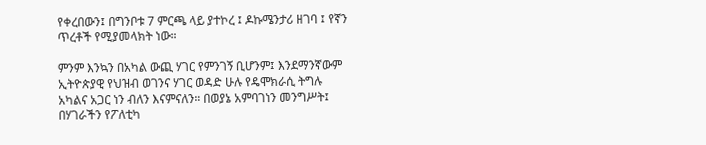የቀረበውን፤ በግንቦቱ 7 ምርጫ ላይ ያተኮረ ፤ ዶኩሜንታሪ ዘገባ ፤ የኛን ጥረቶች የሚያመላክት ነው።

ምንም እንኳን በአካል ውጪ ሃገር የምንገኝ ቢሆንም፤ እንደማንኛውም ኢትዮጵያዊ የህዝብ ወገንና ሃገር ወዳድ ሁሉ የዴሞክራሲ ትግሉ አካልና አጋር ነን ብለን እናምናለን። በወያኔ አምባገነን መንግሥት፤ በሃገራችን የፖለቲካ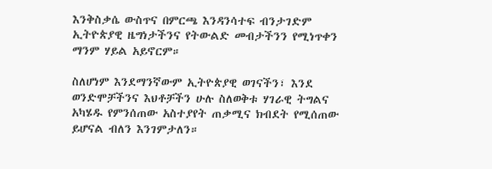እንቅስቃሴ ውስጥና በምርጫ እንዳንሳተፍ ብንታገድም ኢትዮጵያዊ ዜግነታችንና የትውልድ መብታችንን የሚነጥቀን ማንም ሃይል አይኖርም።

ስለሆነም እንደማንኛውም ኢትዮጵያዊ ወገናችን፣ እንደ ወንድሞቻችንና እህቶቻችን ሁሉ ስለወቅቱ ሃገራዊ ትግልና አካሄዱ የምንሰጠው አስተያየት ጠቃሚና ክብደት የሚሰጠው ይሆናል ብለን እንገምታለን።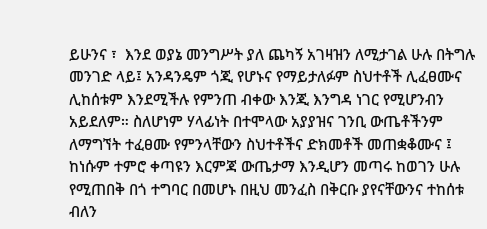ይሁንና ፣  እንደ ወያኔ መንግሥት ያለ ጨካኝ አገዛዝን ለሚታገል ሁሉ በትግሉ መንገድ ላይ፤ አንዳንዴም ጎጂ የሆኑና የማይታለፉም ስህተቶች ሊፈፀሙና ሊከሰቱም እንደሚችሉ የምንጠ ብቀው እንጂ እንግዳ ነገር የሚሆንብን አይደለም። ስለሆነም ሃላፊነት በተሞላው አያያዝና ገንቢ ውጤቶችንም ለማግኘት ተፈፀሙ የምንላቸውን ስህተቶችና ድክመቶች መጠቋቆሙና ፤ ከነሱም ተምሮ ቀጣዩን እርምጃ ውጤታማ እንዲሆን መጣሩ ከወገን ሁሉ የሚጠበቅ በጎ ተግባር በመሆኑ በዚህ መንፈስ በቅርቡ ያየናቸውንና ተከሰቱ ብለን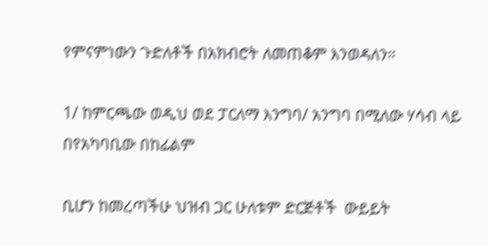የምናምነውን ጉድለቶች በአክብሮት ለመጠቆም እንወዳለን።

1/ ከምርጫው ወዲህ ወደ ፓርለማ እንግባ/ አንግባ በሚለው ሃሳብ ላይ በየአካባቢው በከፊልም

ቢሆን ከመረጣችሁ ህዝብ ጋር ሁለቱም ድርጅቶች  ውይይት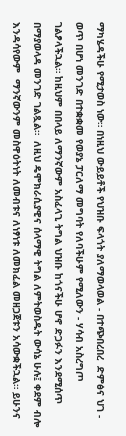ማካሄዳችሁ የሚታወስ ነው። በነዚህ ውይይቶች የህዝቡ ፍላጎት ያለማወላወል - በተጭበረበረ  ድምፅና ህገ - ወጥ በሆነ መንገድ በተቋቋመ የወያኔ ፓርለማ መግባት የለባችሁም የሚለውን - ሃሳብ አስረግጦ ገልፆላችኋል። ከዚህም በበላይ ለማንኛውም አስፈላጊ ትግል ህዝቡ ከጎናችሁ ሆኖ ድጋፉን እንደሚሰጥ በማያወላዳ መንገድ ገልጿል።  ለዚህ ዴሞክራሲያዊና ሰላማዊ ትግል ለምትወስዱት ውሳኔ ሁሉ፤ ቀደም ብሎ እንዳሳየውም  ማንኛውንም መስዋዕትነት ለመብቱና ለነፃነቱ ለመክፈል መዘጋጀቱን አሳውቋችኋል። ይሁንና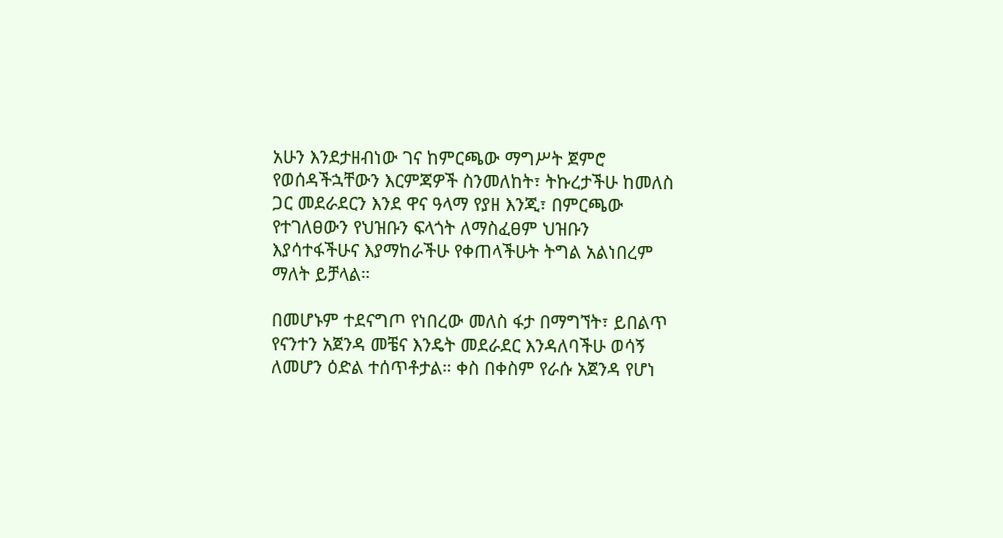አሁን እንደታዘብነው ገና ከምርጫው ማግሥት ጀምሮ የወሰዳችኋቸውን እርምጃዎች ስንመለከት፣ ትኩረታችሁ ከመለስ ጋር መደራደርን እንደ ዋና ዓላማ የያዘ እንጂ፣ በምርጫው የተገለፀውን የህዝቡን ፍላጎት ለማስፈፀም ህዝቡን እያሳተፋችሁና እያማከራችሁ የቀጠላችሁት ትግል አልነበረም ማለት ይቻላል።

በመሆኑም ተደናግጦ የነበረው መለስ ፋታ በማግኘት፣ ይበልጥ የናንተን አጀንዳ መቼና እንዴት መደራደር እንዳለባችሁ ወሳኝ ለመሆን ዕድል ተሰጥቶታል። ቀስ በቀስም የራሱ አጀንዳ የሆነ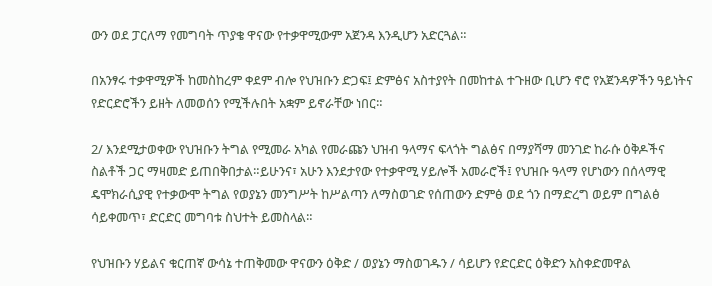ውን ወደ ፓርለማ የመግባት ጥያቄ ዋናው የተቃዋሚውም አጀንዳ እንዲሆን አድርጓል።

በአንፃሩ ተቃዋሚዎች ከመስከረም ቀደም ብሎ የህዝቡን ድጋፍ፤ ድምፅና አስተያየት በመከተል ተጉዘው ቢሆን ኖሮ የአጀንዳዎችን ዓይነትና የድርድሮችን ይዘት ለመወሰን የሚችሉበት አቋም ይኖራቸው ነበር።

2/ እንደሚታወቀው የህዝቡን ትግል የሚመራ አካል የመራጩን ህዝብ ዓላማና ፍላጎት ግልፅና በማያሻማ መንገድ ከራሱ ዕቅዶችና ስልቶች ጋር ማዛመድ ይጠበቅበታል።ይሁንና፣ አሁን እንደታየው የተቃዋሚ ሃይሎች አመራሮች፤ የህዝቡ ዓላማ የሆነውን በሰላማዊ ዴሞክራሲያዊ የተቃውሞ ትግል የወያኔን መንግሥት ከሥልጣን ለማስወገድ የሰጠውን ድምፅ ወደ ጎን በማድረግ ወይም በግልፅ ሳይቀመጥ፣ ድርድር መግባቱ ስህተት ይመስላል።

የህዝቡን ሃይልና ቁርጠኛ ውሳኔ ተጠቅመው ዋናውን ዕቅድ / ወያኔን ማስወገዱን / ሳይሆን የድርድር ዕቅድን አስቀድመዋል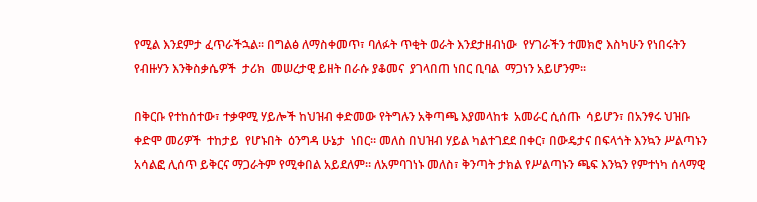የሚል እንደምታ ፈጥራችኋል። በግልፅ ለማስቀመጥ፣ ባለፉት ጥቂት ወራት እንደታዘብነው  የሃገራችን ተመክሮ እስካሁን የነበሩትን የብዙሃን እንቅስቃሴዎች  ታሪክ  መሠረታዊ ይዘት በራሱ ያቆመና  ያገላበጠ ነበር ቢባል  ማጋነን አይሆንም።

በቅርቡ የተከሰተው፣ ተቃዋሚ ሃይሎች ከህዝብ ቀድመው የትግሉን አቅጣጫ እያመላከቱ  አመራር ሲሰጡ  ሳይሆን፣ በአንፃሩ ህዝቡ ቀድሞ መሪዎች  ተከታይ  የሆኑበት  ዕንግዳ ሁኔታ  ነበር። መለስ በህዝብ ሃይል ካልተገደደ በቀር፣ በውዴታና በፍላጎት እንኳን ሥልጣኑን አሳልፎ ሊሰጥ ይቅርና ማጋራትም የሚቀበል አይደለም። ለአምባገነኑ መለስ፣ ቅንጣት ታክል የሥልጣኑን ጫፍ እንኳን የምተነካ ሰላማዊ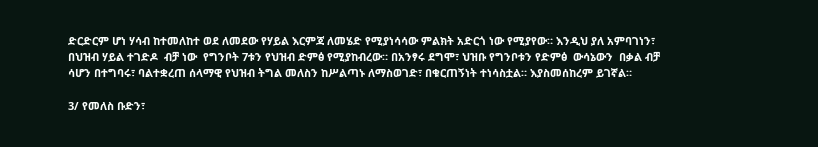ድርድርም ሆነ ሃሳብ ከተመለከተ ወደ ለመደው የሃይል እርምጃ ለመሄድ የሚያነሳሳው ምልክት አድርጎ ነው የሚያየው። እንዲህ ያለ አምባገነን፣ በህዝብ ሃይል ተገድዶ  ብቻ ነው  የግንቦት 7ቱን የህዝብ ድምፅ የሚያከብረው። በአንፃሩ ደግሞ፣ ህዝቡ የግንቦቱን የድምፅ  ውሳኔውን  በቃል ብቻ ሳሆን በተግባሩ፣ ባልተቋረጠ ሰላማዊ የህዝብ ትግል መለስን ከሥልጣኑ ለማስወገድ፣ በቁርጠኝነት ተነሳስቷል። እያስመሰከረም ይገኛል።

3/ የመለስ ቡድን፣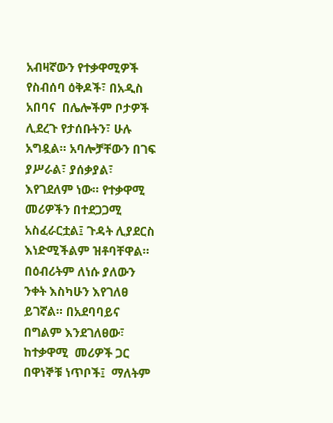አብዛኛውን የተቃዋሚዎች የስብሰባ ዕቅዶች፣ በአዲስ አበባና  በሌሎችም ቦታዎች ሊደረጉ የታሰቡትን፣ ሁሉ አግዷል። አባሎቻቸውን በገፍ ያሥራል፣ ያሰቃያል፣ እየገደለም ነው። የተቃዋሚ መሪዎችን በተደጋጋሚ አስፈራርቷል፤ ጉዳት ሊያደርስ እነድሚችልም ዝቶባቸዋል። በዕብሪትም ለነሱ ያለውን ንቀት እስካሁን እየገለፀ ይገኛል። በአደባባይና በግልም እንደገለፀው፣ ከተቃዋሚ  መሪዎች ጋር  በዋነኞቹ ነጥቦች፤  ማለትም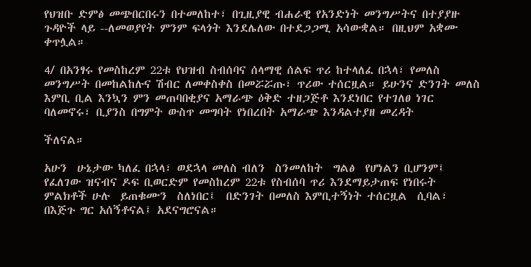የህዝቡ ድምፅ መጭበርበሩን በተመለከተ፣ በጊዚያዊ ብሐራዊ የአንድነት መንግሥትና በተያያዙ ጉዳዮች ላይ --ለመወያየት ምንም ፍላጎት እንደሌለው በተደጋጋሚ አሳውቋል። በዚህም አቋሙ ቀጥሏል።

4/ በአንፃሩ የመስከረም 22ቱ የህዝብ ስብሰባና ሰላማዊ ሰልፍ ጥሪ ከተላለፈ በኋላ፣ የመለስ መንግሥት በመከልከሉና ሽብር ለመቀስቀስ በመሯሯጡ፣ ጥሪው ተሰርዟል። ይሁንና ድንገት መለስ እምቢ ቢል እንኳን ምን መጠባበቂያና አማራጭ ዕቅድ ተዘጋጅቶ እንደነበር የተገለፀ ነገር ባለመኖሩ፣ ቢያንስ በግምት ውስጥ መግባት የነበረበት አማራጭ እንዳልተያዘ መረዳት

ችለናል።

አሁን  ሁኔታው ካለፈ በኋላ፣ ወደኋላ መለስ ብለን  ስንመለከት  ግልፅ  የሆነልን ቢሆንም፤  የፈለገው ዝናብና ዶፍ ቢወርድም የመስከረም 22ቱ የስብሰባ ጥሪ እንደማይታጠፍ የነበሩት  ምልክቶች ሁሉ  ይጠቁሙን  ስለነበር፤  በድንገት በመለስ እምቢተኝነት ተሰርዟል  ሲባል፣  በእጅጉ ግር አሰኝቶናል፤ አደናግሮናል።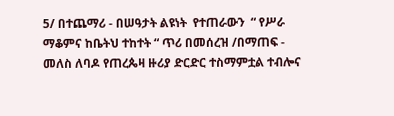5/ በተጨማሪ - በሠዓታት ልዩነት  የተጠራውን  “ የሥራ ማቆምና ከቤትህ ተከተት “ ጥሪ በመሰረዝ /በማጠፍ - መለስ ለባዶ የጠረጴዛ ዙሪያ ድርድር ተስማምቷል ተብሎና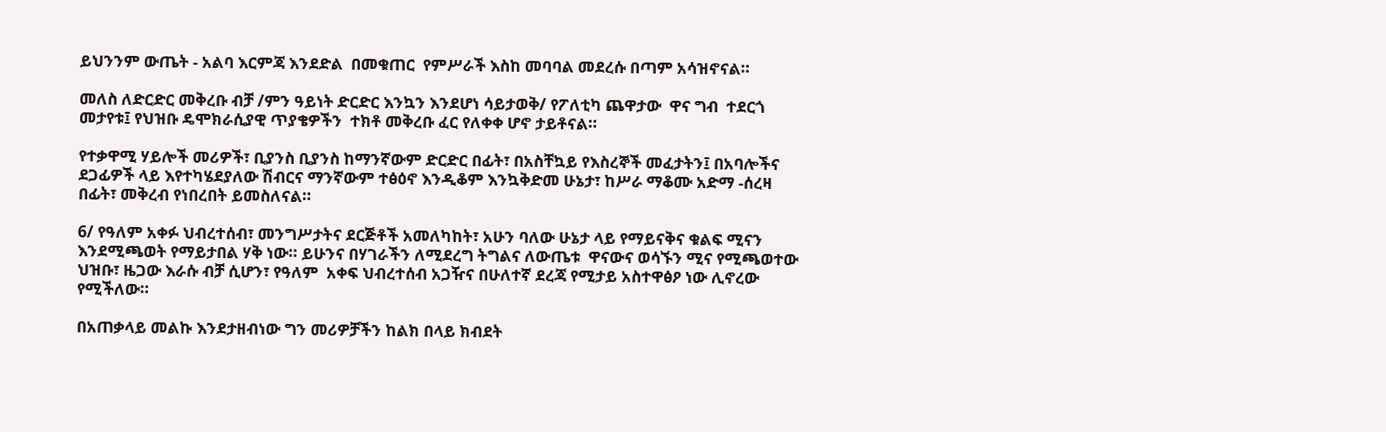ይህንንም ውጤት - አልባ እርምጃ እንደድል  በመቁጠር  የምሥራች እስከ መባባል መደረሱ በጣም አሳዝኖናል።

መለስ ለድርድር መቅረቡ ብቻ /ምን ዓይነት ድርድር እንኳን እንደሆነ ሳይታወቅ/ የፖለቲካ ጨዋታው  ዋና ግብ  ተደርጎ  መታየቱ፤ የህዝቡ ዴሞክራሲያዊ ጥያቄዎችን  ተክቶ መቅረቡ ፈር የለቀቀ ሆኖ ታይቶናል።

የተቃዋሚ ሃይሎች መሪዎች፣ ቢያንስ ቢያንስ ከማንኛውም ድርድር በፊት፣ በአስቸኳይ የእስረኞች መፈታትን፤ በአባሎችና ደጋፊዎች ላይ እየተካሄደያለው ሽብርና ማንኛውም ተፅዕኖ እንዲቆም እንኳቅድመ ሁኔታ፣ ከሥራ ማቆሙ አድማ -ሰረዛ በፊት፣ መቅረብ የነበረበት ይመስለናል።

6/ የዓለም አቀፉ ህብረተሰብ፣ መንግሥታትና ደርጅቶች አመለካከት፣ አሁን ባለው ሁኔታ ላይ የማይናቅና ቁልፍ ሚናን እንደሚጫወት የማይታበል ሃቅ ነው። ይሁንና በሃገራችን ለሚደረግ ትግልና ለውጤቱ  ዋናውና ወሳኙን ሚና የሚጫወተው ህዝቡ፣ ዜጋው እራሱ ብቻ ሲሆን፣ የዓለም  አቀፍ ህብረተሰብ አጋዥና በሁለተኛ ደረጃ የሚታይ አስተዋፅዖ ነው ሊኖረው የሚችለው።

በአጠቃላይ መልኩ እንደታዘብነው ግን መሪዎቻችን ከልክ በላይ ክብደት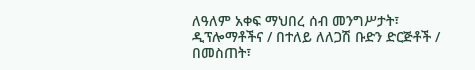ለዓለም አቀፍ ማህበረ ሰብ መንግሥታት፣ ዲፕሎማቶችና / በተለይ ለለጋሽ ቡድን ድርጅቶች / በመስጠት፣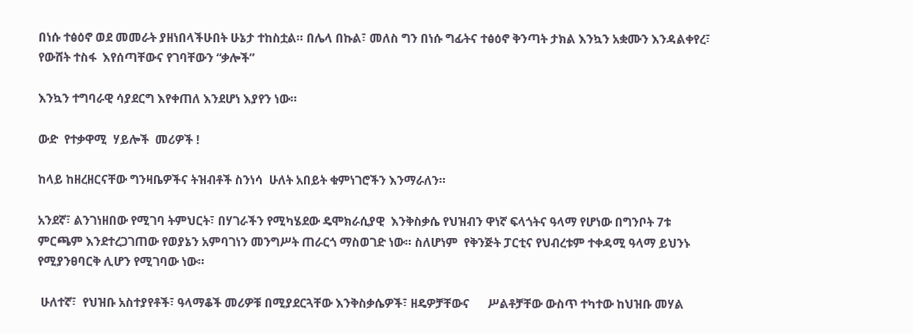በነሱ ተፅዕኖ ወደ መመራት ያዘነበላችሁበት ሁኔታ ተከስቷል። በሌላ በኩል፣ መለስ ግን በነሱ ግፊትና ተፅዕኖ ቅንጣት ታክል እንኳን አቋሙን እንዳልቀየረ፣ የውሸት ተስፋ  እየሰጣቸውና የገባቸውን “ቃሎች”

እንኳን ተግባራዊ ሳያደርግ እየቀጠለ እንደሆነ እያየን ነው።

ውድ  የተቃዋሚ  ሃይሎች  መሪዎች !

ከላይ ከዘረዘርናቸው ግንዛቤዎችና ትዝብቶች ስንነሳ  ሁለት አበይት ቁምነገሮችን እንማራለን።

አንደኛ፣ ልንገነዘበው የሚገባ ትምህርት፣ በሃገራችን የሚካሄደው ዴሞክራሲያዊ  እንቅስቃሴ የህዝብን ዋነኛ ፍላጎትና ዓላማ የሆነው በግንቦት 7ቱ ምርጫም እንደተረጋገጠው የወያኔን አምባገነን መንግሥት ጠራርጎ ማስወገድ ነው። ስለሆነም  የቅንጅት ፓርቲና የህብረቱም ተቀዳሚ ዓላማ ይህንኑ የሚያንፀባርቅ ሊሆን የሚገባው ነው።

 ሁለተኛ፣  የህዝቡ አስተያየቶች፣ ዓላማቆች መሪዎቹ በሚያደርጓቸው እንቅስቃሴዎች፣ ዘዴዎቻቸውና      ሥልቶቻቸው ውስጥ ተካተው ከህዝቡ መሃል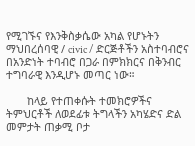የሚገኙና የእንቅስቃሴው አካል የሆኑትን ማህበረሰባዊ / civic / ድርጅቶችን አስተባብሮና በአንድነት ተባብሮ በጋራ በምክክርና በቅንብር  ተግባራዊ እንዲሆኑ መጣር ነው።

       ከላይ የተጠቀሱት ተመክሮዎችና ትምህርቶች ለወደፊቱ ትግላችን አካሄድና ድል መምታት ጠቃሚ ቦታ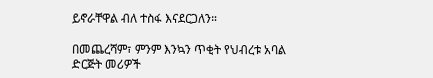ይኖራቸዋል ብለ ተስፋ እናደርጋለን።

በመጨረሻም፣ ምንም እንኳን ጥቂት የህብረቱ አባል ድርጅት መሪዎች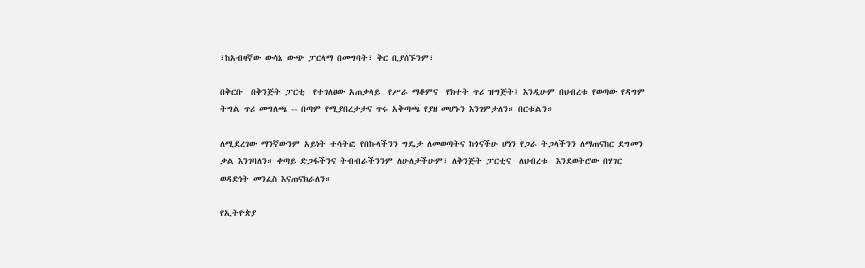፣ከአብዛኛው ውሳኔ ውጭ ፓርላማ በመግባት፣ ቅር ቢያሰኙንም፣

በቅርቡ  በቅንጅት ፓርቲ  የተገለፀው አጠቃላይ  የሥራ ማቆምና  የክተት ጥሪ ዝግጅት፤ እንዲሁም በህብረቱ የወጣው የዳግም ትግል ጥሪ መግለጫ -- በጣም የሚያበረታታና ጥሩ አቅጣጫ የያዘ መሆኑን እንገምታለን። በርቱልን።

ለሚደረገው ማንኛውንም አይነት ተሳትፎ የበኩላችንን ግዴታ ለመወጣትና ከጎናችሁ ሆነን የጋራ ትጋላችንን ለማጠናከር ደግመን ቃል እንገባለን። ቀጣይ ድጋፋችንና ትብብራችንንም ለሁለታችሁም፣ ለቅንጅት ፓርቲና  ለህብረቱ  እንደወትሮው በሃገር ወዳድነት መንፈስ እናጠናክራለን።

የኢትዮጵያ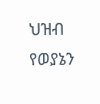ህዝብ የወያኔን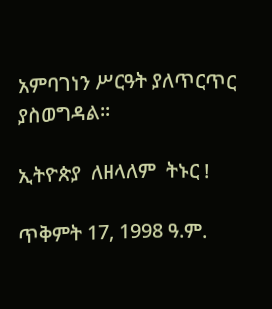አምባገነን ሥርዓት ያለጥርጥር ያስወግዳል።

ኢትዮጵያ  ለዘላለም  ትኑር !

ጥቅምት 17, 1998 ዓ.ም.